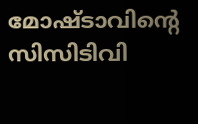മോഷ്ടാവിന്റെ സിസിടിവി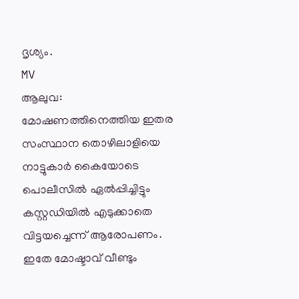ദൃശ്യം.
MV
ആലുവ: മോഷണത്തിനെത്തിയ ഇതര സംസ്ഥാന തൊഴിലാളിയെ നാട്ടുകാർ കൈയോടെ പൊലീസിൽ ഏൽപ്പിച്ചിട്ടും കസ്റ്റഡിയിൽ എടുക്കാതെ വിട്ടയച്ചെന്ന് ആരോപണം. ഇതേ മോഷ്ടാവ് വീണ്ടും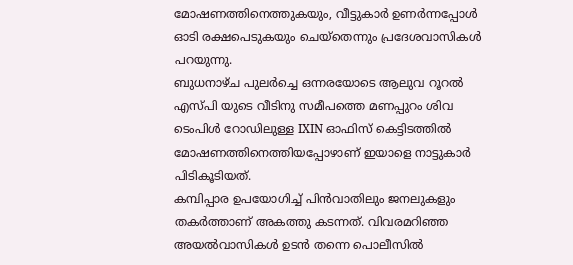മോഷണത്തിനെത്തുകയും, വീട്ടുകാർ ഉണർന്നപ്പോൾ ഓടി രക്ഷപെടുകയും ചെയ്തെന്നും പ്രദേശവാസികൾ പറയുന്നു.
ബുധനാഴ്ച പുലർച്ചെ ഒന്നരയോടെ ആലുവ റൂറൽ എസ്പി യുടെ വീടിനു സമീപത്തെ മണപ്പുറം ശിവ ടെംപിൾ റോഡിലുള്ള IXIN ഓഫിസ് കെട്ടിടത്തിൽ മോഷണത്തിനെത്തിയപ്പോഴാണ് ഇയാളെ നാട്ടുകാർ പിടികൂടിയത്.
കമ്പിപ്പാര ഉപയോഗിച്ച് പിൻവാതിലും ജനലുകളും തകർത്താണ് അകത്തു കടന്നത്. വിവരമറിഞ്ഞ അയൽവാസികൾ ഉടൻ തന്നെ പൊലീസിൽ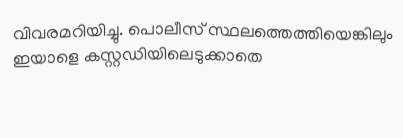വിവരമറിയിച്ചു. പൊലീസ് സ്ഥലത്തെത്തിയെങ്കിലും ഇയാളെ കസ്റ്റഡിയിലെടുക്കാതെ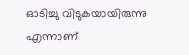ഓടിച്ചു വിടുകയായിരുന്നു എന്നാണ്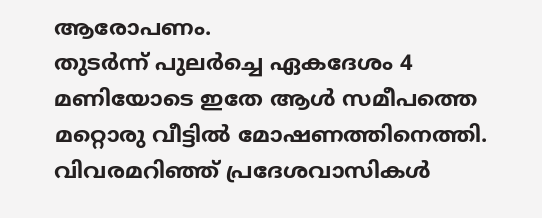ആരോപണം.
തുടർന്ന് പുലർച്ചെ ഏകദേശം 4 മണിയോടെ ഇതേ ആൾ സമീപത്തെ മറ്റൊരു വീട്ടിൽ മോഷണത്തിനെത്തി. വിവരമറിഞ്ഞ് പ്രദേശവാസികൾ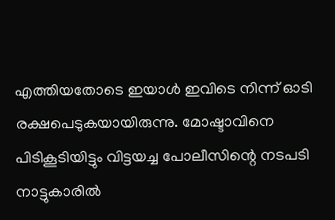എത്തിയതോടെ ഇയാൾ ഇവിടെ നിന്ന് ഓടി രക്ഷപെടുകയായിരുന്നു. മോഷ്ടാവിനെ പിടികൂടിയിട്ടും വിട്ടയച്ച പോലീസിന്റെ നടപടി നാട്ടുകാരിൽ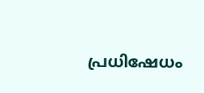പ്രധിഷേധം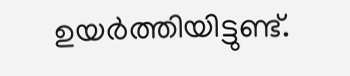ഉയർത്തിയിട്ടുണ്ട്.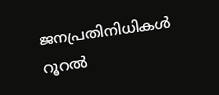ജനപ്രതിനിധികൾ റൂറൽ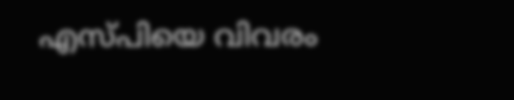എസ്പിയെ വിവരം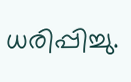ധരിപ്പിച്ചു.